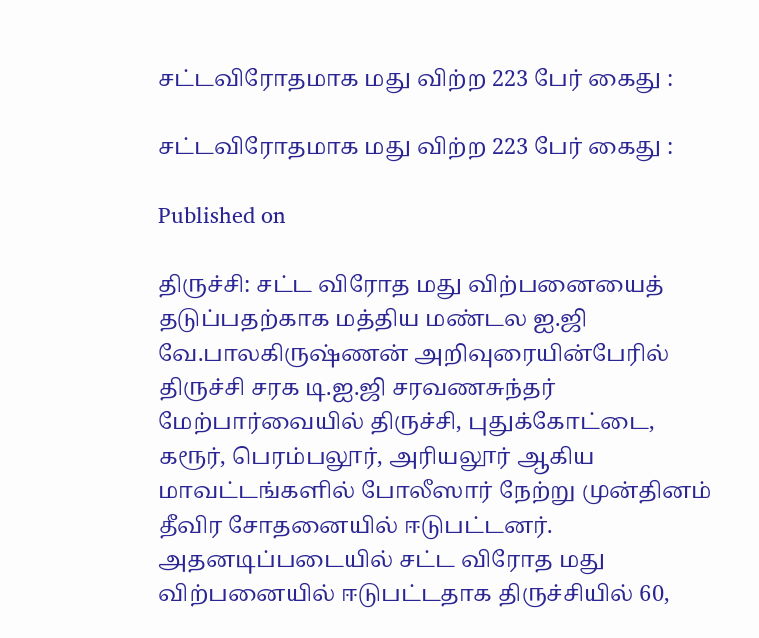சட்டவிரோதமாக மது விற்ற 223 பேர் கைது :

சட்டவிரோதமாக மது விற்ற 223 பேர் கைது :

Published on

திருச்சி: சட்ட விரோத மது விற்பனையைத் தடுப்பதற்காக மத்திய மண்டல ஐ.ஜி வே.பாலகிருஷ்ணன் அறிவுரையின்பேரில் திருச்சி சரக டி.ஐ.ஜி சரவணசுந்தர் மேற்பார்வையில் திருச்சி, புதுக்கோட்டை, கரூர், பெரம்பலூர், அரியலூர் ஆகிய மாவட்டங்களில் போலீஸார் நேற்று முன்தினம் தீவிர சோதனையில் ஈடுபட்டனர். அதனடிப்படையில் சட்ட விரோத மது விற்பனையில் ஈடுபட்டதாக திருச்சியில் 60,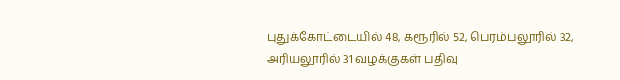புதுக்கோட்டையில் 48, கரூரில் 52, பெரம்பலூரில் 32, அரியலூரில் 31 வழக்குகள் பதிவு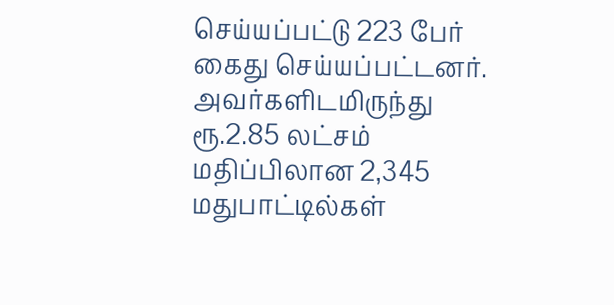செய்யப்பட்டு 223 பேர் கைது செய்யப்பட்டனர். அவர்களிடமிருந்து ரூ.2.85 லட்சம் மதிப்பிலான 2,345 மதுபாட்டில்கள்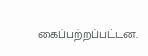கைப்பற்றப்பட்டன.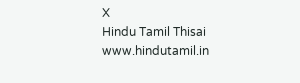X
Hindu Tamil Thisai
www.hindutamil.in